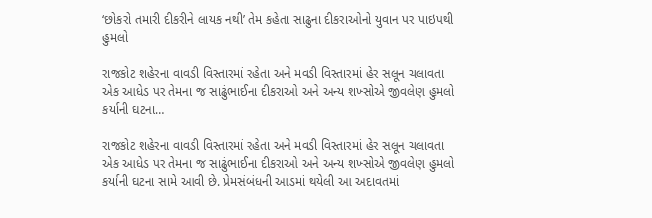‘છોકરો તમારી દીકરીને લાયક નથી’ તેમ કહેતા સાઢુના દીકરાઓનો યુવાન પર પાઇપથી હુમલો

રાજકોટ શહેરના વાવડી વિસ્તારમાં રહેતા અને મવડી વિસ્તારમાં હેર સલૂન ચલાવતા એક આધેડ પર તેમના જ સાઢુંભાઈના દીકરાઓ અને અન્ય શખ્સોએ જીવલેણ હુમલો કર્યાની ઘટના…

રાજકોટ શહેરના વાવડી વિસ્તારમાં રહેતા અને મવડી વિસ્તારમાં હેર સલૂન ચલાવતા એક આધેડ પર તેમના જ સાઢુંભાઈના દીકરાઓ અને અન્ય શખ્સોએ જીવલેણ હુમલો કર્યાની ઘટના સામે આવી છે. પ્રેમસંબંધની આડમાં થયેલી આ અદાવતમાં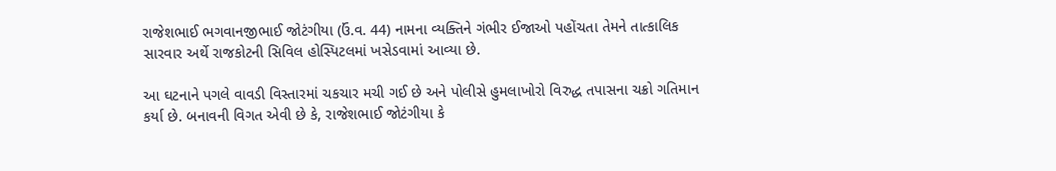રાજેશભાઈ ભગવાનજીભાઈ જોટંગીયા (ઉં.વ. 44) નામના વ્યક્તિને ગંભીર ઈજાઓ પહોંચતા તેમને તાત્કાલિક સારવાર અર્થે રાજકોટની સિવિલ હોસ્પિટલમાં ખસેડવામાં આવ્યા છે.

આ ઘટનાને પગલે વાવડી વિસ્તારમાં ચકચાર મચી ગઈ છે અને પોલીસે હુમલાખોરો વિરુદ્ધ તપાસના ચક્રો ગતિમાન કર્યા છે. બનાવની વિગત એવી છે કે, રાજેશભાઈ જોટંગીયા કે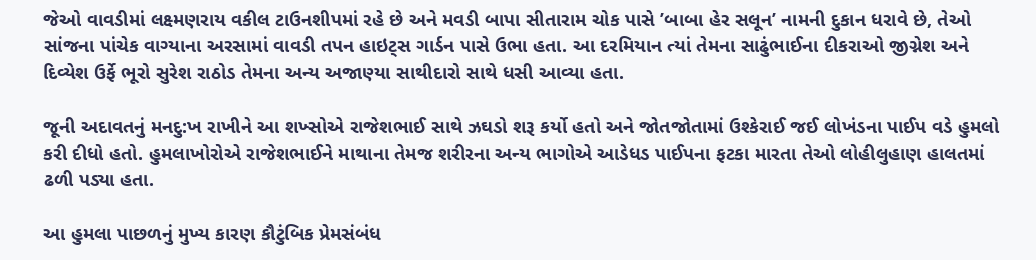જેઓ વાવડીમાં લક્ષ્મણરાય વકીલ ટાઉનશીપમાં રહે છે અને મવડી બાપા સીતારામ ચોક પાસે ’બાબા હેર સલૂન’ નામની દુકાન ધરાવે છે, તેઓ સાંજના પાંચેક વાગ્યાના અરસામાં વાવડી તપન હાઇટ્સ ગાર્ડન પાસે ઉભા હતા. આ દરમિયાન ત્યાં તેમના સાઢુંભાઈના દીકરાઓ જીગ્નેશ અને દિવ્યેશ ઉર્ફે ભૂરો સુરેશ રાઠોડ તેમના અન્ય અજાણ્યા સાથીદારો સાથે ધસી આવ્યા હતા.

જૂની અદાવતનું મનદુ:ખ રાખીને આ શખ્સોએ રાજેશભાઈ સાથે ઝઘડો શરૂ કર્યો હતો અને જોતજોતામાં ઉશ્કેરાઈ જઈ લોખંડના પાઈપ વડે હુમલો કરી દીધો હતો. હુમલાખોરોએ રાજેશભાઈને માથાના તેમજ શરીરના અન્ય ભાગોએ આડેધડ પાઈપના ફટકા મારતા તેઓ લોહીલુહાણ હાલતમાં ઢળી પડ્યા હતા.

આ હુમલા પાછળનું મુખ્ય કારણ કૌટુંબિક પ્રેમસંબંધ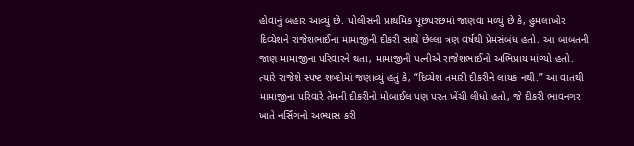હોવાનું બહાર આવ્યું છે. પોલીસની પ્રાથમિક પૂછપરછમાં જાણવા મળ્યું છે કે, હુમલાખોર દિવ્યેશને રાજેશભાઈના મામાજીની દીકરી સાથે છેલ્લા ત્રણ વર્ષથી પ્રેમસંબંધ હતો. આ બાબતની જાણ મામાજીના પરિવારને થતા, મામાજીની પત્નીએ રાજેશભાઈનો અભિપ્રાય માંગ્યો હતો. ત્યારે રાજેશે સ્પષ્ટ શબ્દોમાં જણાવ્યું હતું કે, “દિવ્યેશ તમારી દીકરીને લાયક નથી.” આ વાતથી મામાજીના પરિવારે તેમની દીકરીનો મોબાઈલ પણ પરત ખેંચી લીધો હતો, જે દીકરી ભાવનગર ખાતે નર્સિંગનો અભ્યાસ કરી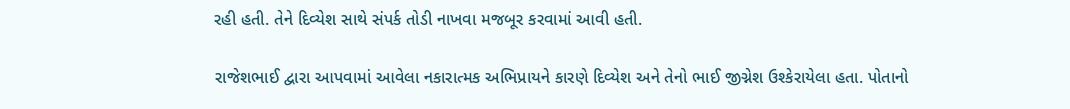રહી હતી. તેને દિવ્યેશ સાથે સંપર્ક તોડી નાખવા મજબૂર કરવામાં આવી હતી.

રાજેશભાઈ દ્વારા આપવામાં આવેલા નકારાત્મક અભિપ્રાયને કારણે દિવ્યેશ અને તેનો ભાઈ જીગ્નેશ ઉશ્કેરાયેલા હતા. પોતાનો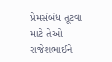પ્રેમસંબંધ તૂટવા માટે તેઓ રાજેશભાઈને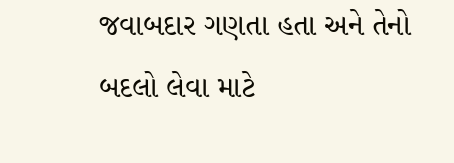જવાબદાર ગણતા હતા અને તેનો બદલો લેવા માટે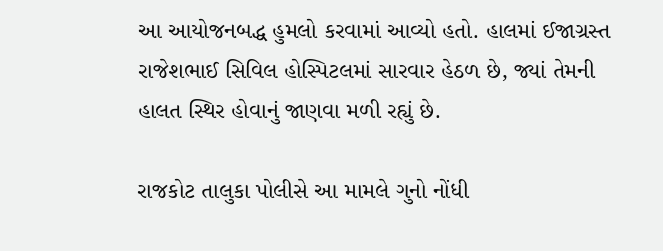આ આયોજનબદ્ધ હુમલો કરવામાં આવ્યો હતો. હાલમાં ઈજાગ્રસ્ત રાજેશભાઈ સિવિલ હોસ્પિટલમાં સારવાર હેઠળ છે, જ્યાં તેમની હાલત સ્થિર હોવાનું જાણવા મળી રહ્યું છે.

રાજકોટ તાલુકા પોલીસે આ મામલે ગુનો નોંધી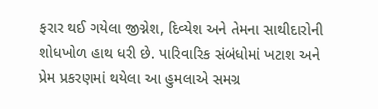ફરાર થઈ ગયેલા જીગ્નેશ, દિવ્યેશ અને તેમના સાથીદારોની શોધખોળ હાથ ધરી છે. પારિવારિક સંબંધોમાં ખટાશ અને પ્રેમ પ્રકરણમાં થયેલા આ હુમલાએ સમગ્ર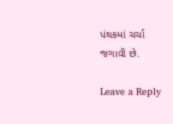પંથકમાં ચર્ચા જગાવી છે.

Leave a Reply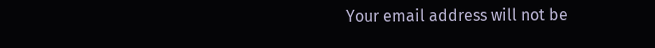Your email address will not be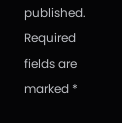published. Required fields are marked *